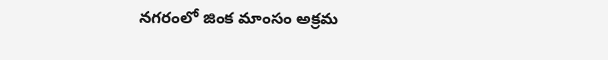నగరంలో జింక మాంసం అక్రమ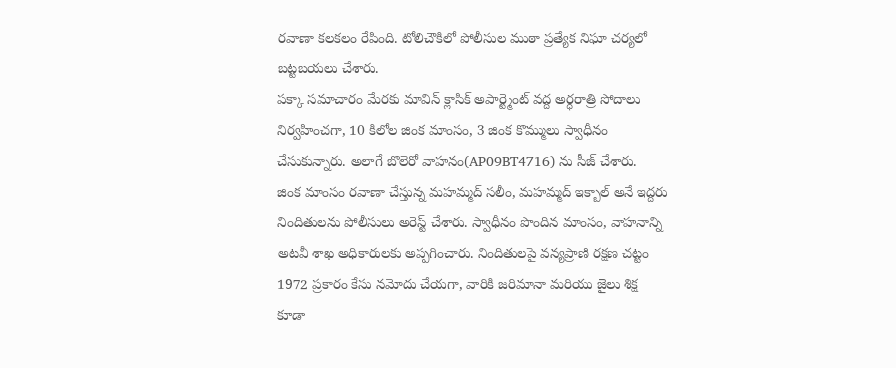రవాణా కలకలం రేపింది. టోలిచౌకిలో పోలీసుల ముఠా ప్రత్యేక నిఘా చర్యలో బట్టబయలు చేశారు.
పక్కా సమాచారం మేరకు మావిన్ క్లాసిక్ అపార్ట్మెంట్ వద్ద అర్ధరాత్రి సోదాలు నిర్వహించగా, 10 కిలోల జింక మాంసం, 3 జింక కొమ్ములు స్వాధీనం చేసుకున్నారు. అలాగే బొలెరో వాహనం(AP09BT4716) ను సీజ్ చేశారు.
జింక మాంసం రవాణా చేస్తున్న మహమ్మద్ సలీం, మహమ్మద్ ఇక్బాల్ అనే ఇద్దరు నిందితులను పోలీసులు అరెస్ట్ చేశారు. స్వాధీనం పొందిన మాంసం, వాహనాన్ని అటవీ శాఖ అధికారులకు అప్పగించారు. నిందితులపై వన్యప్రాణి రక్షణ చట్టం 1972 ప్రకారం కేసు నమోదు చేయగా, వారికి జరిమానా మరియు జైలు శిక్ష కూడా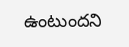ఉంటుందని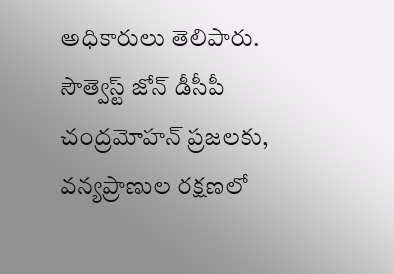అధికారులు తెలిపారు.
సౌత్వెస్ట్ జోన్ డీసీపీ చంద్రమోహన్ ప్రజలకు, వన్యప్రాణుల రక్షణలో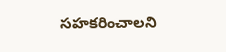సహకరించాలని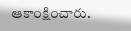ఆకాంక్షించారు.